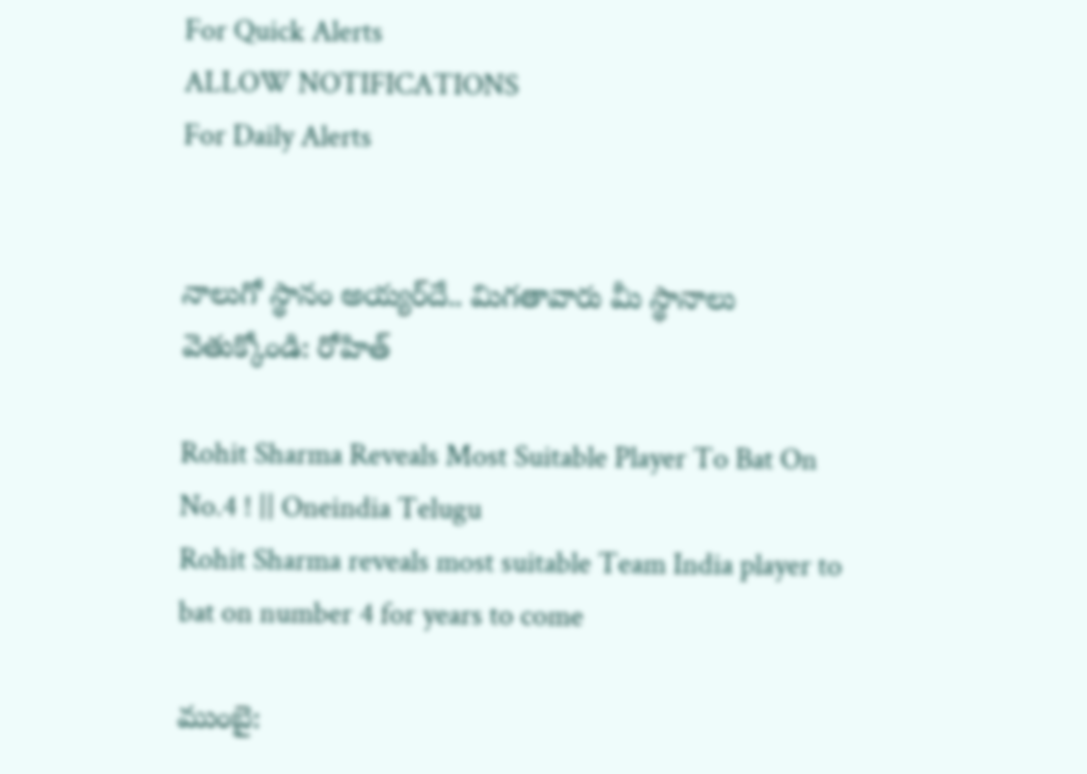For Quick Alerts
ALLOW NOTIFICATIONS
For Daily Alerts


నాలుగో స్థానం అయ్యర్‌దే.. మిగతావారు మీ స్థానాలు వెతుక్కోండి: రోహిత్

Rohit Sharma Reveals Most Suitable Player To Bat On No.4 ! || Oneindia Telugu
Rohit Sharma reveals most suitable Team India player to bat on number 4 for years to come

ముంబై: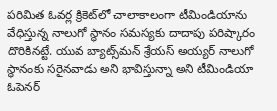పరిమిత ఓవర్ల క్రికెట్‌లో చాలాకాలంగా టీమిండియాను వేధిస్తున్న నాలుగో స్థానం సమస్యకు దాదాపు పరిష్కారం దొరికినట్టే. యువ బ్యాట్స్‌మన్‌ శ్రేయస్‌ అయ్యర్‌ నాలుగో స్థానంకు సరైనవాడు అని భావిస్తున్నా అని టీమిండియా ఓపెనర్‌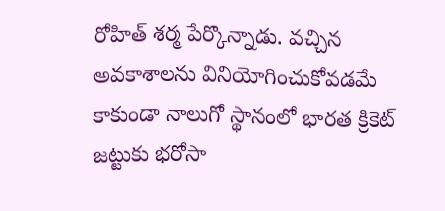రోహిత్‌ శర్మ పేర్కొన్నాడు. వచ్చిన అవకాశాలను వినియోగించుకోవడమే కాకుండా నాలుగో స్థానంలో భారత క్రికెట్‌ జట్టుకు భరోసా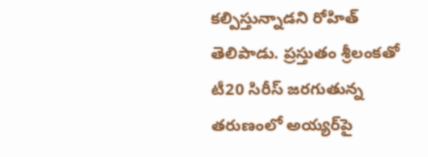కల్పిస్తున్నాడని రోహిత్‌ తెలిపాడు. ప్రస్తుతం శ్రీలంకతో టీ20 సిరీస్‌ జరగుతున్న తరుణంలో అయ్యర్‌పై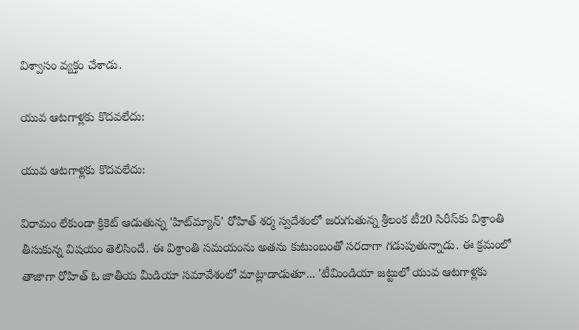విశ్వాసం వ్యక్తం చేశాడు.

యువ ఆటగాళ్లకు కొదవలేదు:

యువ ఆటగాళ్లకు కొదవలేదు:

విరామం లేకుండా క్రికెట్ ఆడుతున్న 'హిట్‌మ్యాన్‌' రోహిత్ శర్మ స్వదేశంలో జరుగుతున్న శ్రీలంక టీ20 సిరీస్‌కు విశ్రాంతి తీసుకున్న విషయం తెలిసిందే. ఈ విశ్రాంతి సమయంను అతను కుటుంబంతో సరదాగా గడుపుతున్నాడు. ఈ క్రమంలో తాజాగా రోహిత్ ఓ జాతీయ మీడియా సమావేశంలో మాట్లాడాడుతూ... 'టీమిండియా జట్టులో యువ ఆటగాళ్లకు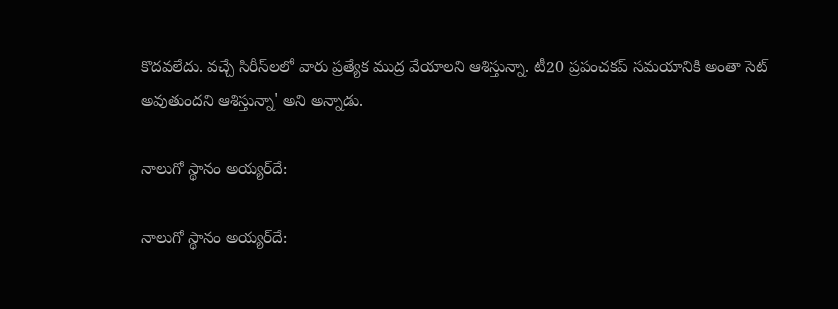కొదవలేదు. వచ్చే సిరీస్‌లలో వారు ప్రత్యేక ముద్ర వేయాలని ఆశిస్తున్నా. టీ20 ప్రపంచకప్ సమయానికి అంతా సెట్‌ అవుతుందని ఆశిస్తున్నా' అని అన్నాడు.

నాలుగో స్థానం అయ్యర్‌దే:

నాలుగో స్థానం అయ్యర్‌దే: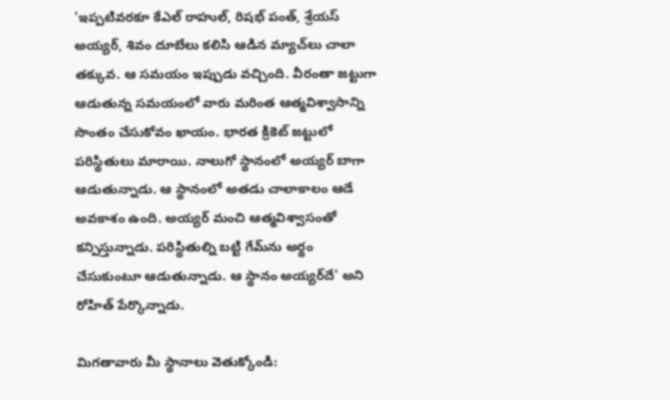'ఇప్పటివరకూ కేఎల్‌ రాహుల్‌, రిషభ్‌ పంత్‌, శ్రేయస్‌ అయ్యర్‌, శివం దూబేలు కలిసి ఆడిన మ్యాచ్‌లు చాలా తక్కువ. ఆ సమయం ఇప్పుడు వచ్చింది. వీరంతా జట్టుగా ఆడుతున్న సమయంలో వారు మరింత ఆత్మవిశ్వాసాన్ని సొంతం చేసుకోవం ఖాయం. భారత క్రికెట్‌ జట్టులో పరిస్థితులు మారాయి. నాలుగో స్థానంలో అయ్యర్‌ బాగా ఆడుతున్నాడు. ఆ స్థానంలో అతడు చాలాకాలం ఆడే అవకాశం ఉంది. అయ్యర్‌ మంచి ఆత్మవిశ్వాసంతో కన్పిస్తున్నాడు. పరిస్థితుల్ని బట్టి గేమ్‌ను అర్థం చేసుకుంటూ ఆడుతున్నాడు. ఆ స్థానం అయ్యర్‌దే' అని రోహిత్ పేర్కొన్నాడు.

మిగతావారు మీ స్థానాలు వెతుక్కోండి: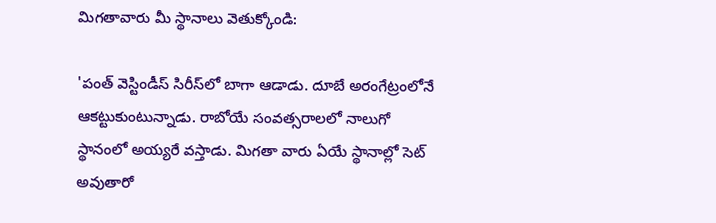మిగతావారు మీ స్థానాలు వెతుక్కోండి:

'పంత్‌ వెస్టిండీస్‌ సిరీస్‌లో బాగా ఆడాడు. దూబే అరంగేట్రంలోనే ఆకట్టుకుంటున్నాడు. రాబోయే సంవత్సరాలలో నాలుగో స్థానంలో అయ్యరే వస్తాడు. మిగతా వారు ఏయే స్థానాల్లో సెట్‌ అవుతారో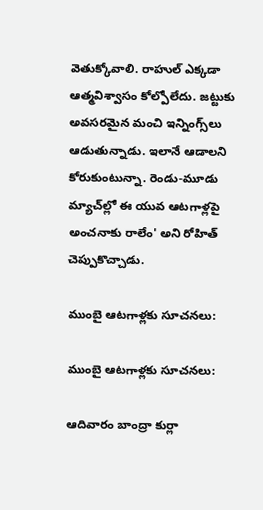వెతుక్కోవాలి. రాహుల్‌ ఎక్కడా ఆత్మవిశ్వాసం కోల్పోలేదు. జట్టుకు అవసరమైన మంచి ఇన్నింగ్స్‌లు ఆడుతున్నాడు. ఇలానే ఆడాలని కోరుకుంటున్నా. రెండు-మూడు మ్యాచ్‌ల్లో ఈ యువ ఆటగాళ్లపై అంచనాకు రాలేం' అని రోహిత్‌ చెప్పుకొచ్చాడు.

ముంబై ఆటగాళ్లకు సూచనలు:

ముంబై ఆటగాళ్లకు సూచనలు:

ఆదివారం బాంద్రా కుర్లా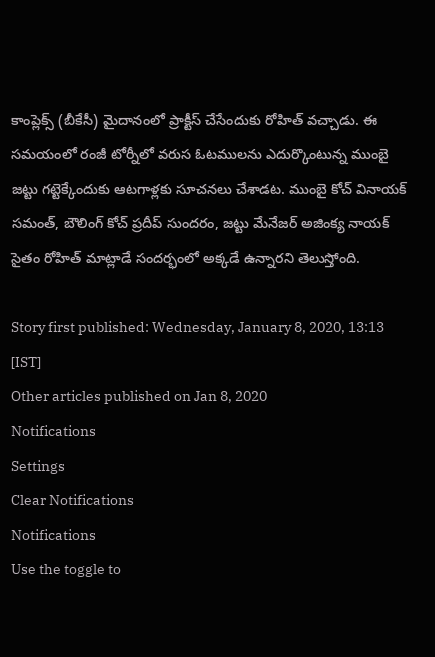కాంప్లెక్స్‌ (బీకేసీ) మైదానంలో ప్రాక్టీస్ చేసేందుకు రోహిత్ వచ్చాడు. ఈ సమయంలో రంజీ టోర్నీలో వరుస ఓటములను ఎదుర్కొంటున్న ముంబై జట్టు గట్టెక్కేందుకు ఆటగాళ్లకు సూచనలు చేశాడట. ముంబై కోచ్‌ వినాయక్‌ సమంత్‌, బౌలింగ్‌ కోచ్‌ ప్రదీప్‌ సుందరం, జట్టు మేనేజర్‌ అజింక్య నాయక్‌ సైతం రోహిత్‌ మాట్లాడే సందర్భంలో అక్కడే ఉన్నారని తెలుస్తోంది.

Story first published: Wednesday, January 8, 2020, 13:13 [IST]
Other articles published on Jan 8, 2020
Notifications
Settings
Clear Notifications
Notifications
Use the toggle to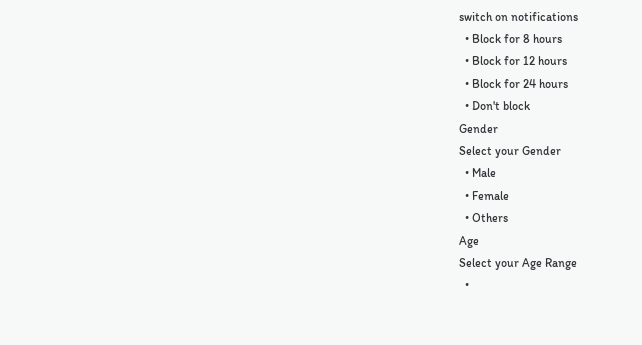switch on notifications
  • Block for 8 hours
  • Block for 12 hours
  • Block for 24 hours
  • Don't block
Gender
Select your Gender
  • Male
  • Female
  • Others
Age
Select your Age Range
  •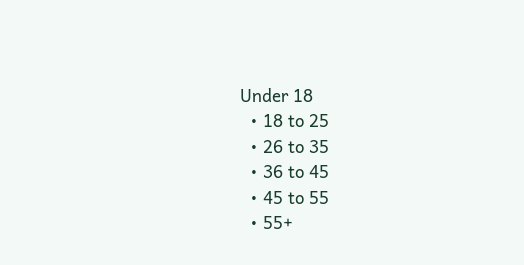Under 18
  • 18 to 25
  • 26 to 35
  • 36 to 45
  • 45 to 55
  • 55+